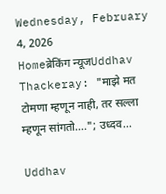Wednesday, February 4, 2026
Homeब्रेकिंग न्यूजUddhav Thackeray: "माझे मत टोमणा म्हणून नाही, तर सल्ला म्हणून सांगतो…."; उध्दव...

Uddhav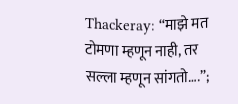Thackeray: “माझे मत टोमणा म्हणून नाही, तर सल्ला म्हणून सांगतो….”;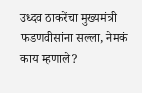उध्दव ठाकरेंचा मुख्यमंत्री फडणवीसांना सल्ला, नेमकं काय म्हणाले?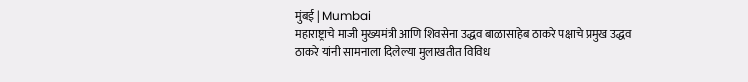मुंबई | Mumbai
महाराष्ट्राचे माजी मुख्यमंत्री आणि शिवसेना उद्धव बाळासाहेब ठाकरे पक्षाचे प्रमुख उद्धव ठाकरे यांनी सामनाला दिलेल्या मुलाखतीत विविध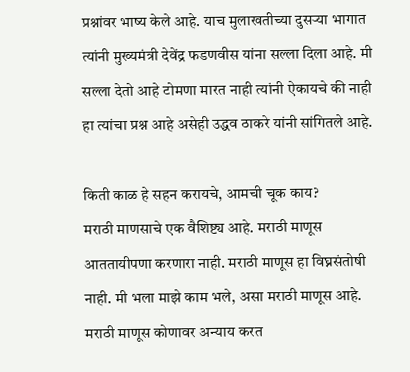प्रश्नांवर भाष्य केले आहे. याच मुलाखतीच्या दुसऱ्या भागात त्यांनी मुख्यमंत्री देवेंद्र फडणवीस यांना सल्ला दिला आहे. मी सल्ला देतो आहे टोमणा मारत नाही त्यांनी ऐकायचे की नाही हा त्यांचा प्रश्न आहे असेही उद्धव ठाकरे यांनी सांगितले आहे.

किती काळ हे सहन करायचे, आमची चूक काय?
मराठी माणसाचे एक वैशिष्ट्य आहे. मराठी माणूस आततायीपणा करणारा नाही. मराठी माणूस हा विघ्नसंतोषी नाही. मी भला माझे काम भले, असा मराठी माणूस आहे. मराठी माणूस कोणावर अन्याय करत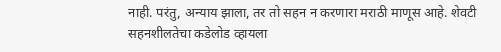नाही. परंतु, अन्याय झाला, तर तो सहन न करणारा मराठी माणूस आहे. शेवटी सहनशीलतेचा कडेलोड व्हायला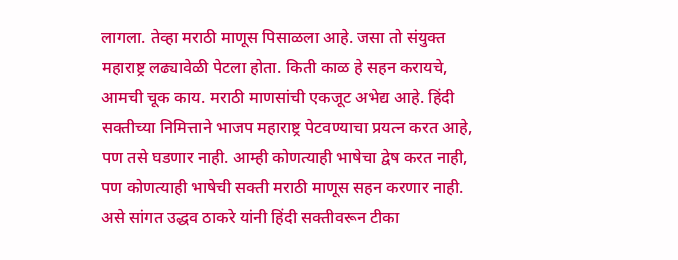लागला. तेव्हा मराठी माणूस पिसाळला आहे. जसा तो संयुक्त महाराष्ट्र लढ्यावेळी पेटला होता. किती काळ हे सहन करायचे, आमची चूक काय. मराठी माणसांची एकजूट अभेद्य आहे. हिंदी सक्तीच्या निमित्ताने भाजप महाराष्ट्र पेटवण्याचा प्रयत्न करत आहे, पण तसे घडणार नाही. आम्ही कोणत्याही भाषेचा द्वेष करत नाही, पण कोणत्याही भाषेची सक्ती मराठी माणूस सहन करणार नाही. असे सांगत उद्धव ठाकरे यांनी हिंदी सक्तीवरून टीका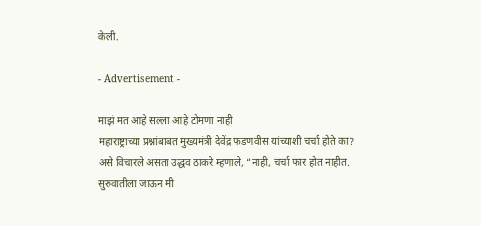केली.

- Advertisement -

माझं मत आहे सल्ला आहे टोमणा नाही
महाराष्ट्राच्या प्रश्नांबाबत मुख्यमंत्री देवेंद्र फडणवीस यांच्याशी चर्चा होते का? असे विचारले असता उद्धव ठाकरे म्हणाले, “नाही, चर्चा फार होत नाहीत. सुरुवातीला जाऊन मी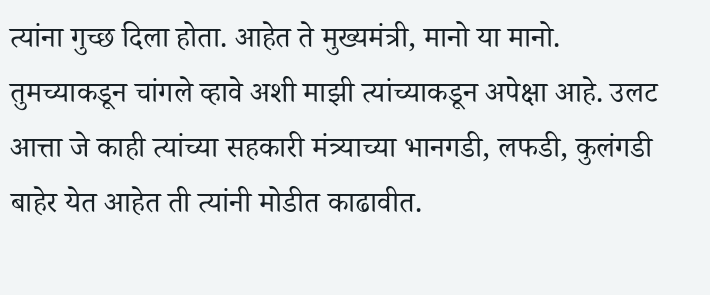त्यांना गुच्छ दिला होता. आहेत ते मुख्यमंत्री, मानो या मानो. तुमच्याकडून चांगले व्हावे अशी माझी त्यांच्याकडून अपेक्षा आहे. उलट आत्ता जे काही त्यांच्या सहकारी मंत्र्याच्या भानगडी, लफडी, कुलंगडी बाहेर येत आहेत ती त्यांनी मोडीत काढावीत.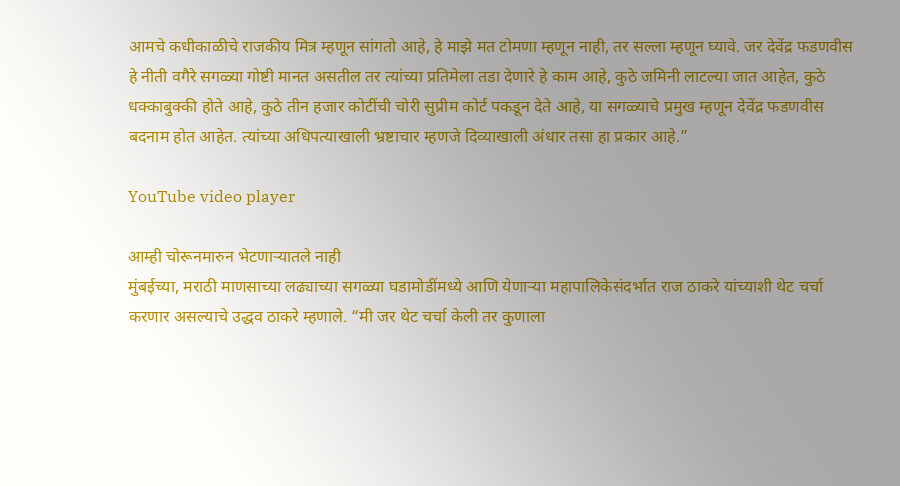आमचे कधीकाळीचे राजकीय मित्र म्हणून सांगतो आहे, हे माझे मत टोमणा म्हणून नाही, तर सल्ला म्हणून घ्यावे. जर देवेंद्र फडणवीस हे नीती वगैरे सगळ्या गोष्टी मानत असतील तर त्यांच्या प्रतिमेला तडा देणारे हे काम आहे, कुठे जमिनी लाटल्या जात आहेत, कुठे धक्काबुक्की होते आहे, कुठे तीन हजार कोटींची चोरी सुप्रीम कोर्ट पकडून देते आहे, या सगळ्याचे प्रमुख म्हणून देवेंद्र फडणवीस बदनाम होत आहेत. त्यांच्या अधिपत्याखाली भ्रष्टाचार म्हणजे दिव्याखाली अंधार तसा हा प्रकार आहे.”

YouTube video player

आम्ही चोरूनमारुन भेटणाऱ्यातले नाही
मुंबईच्या, मराठी माणसाच्या लढ्याच्या सगळ्या घडामोडींमध्ये आणि येणाऱ्या महापालिकेसंदर्भात राज ठाकरे यांच्याशी थेट चर्चा करणार असल्याचे उद्धव ठाकरे म्हणाले. “मी जर थेट चर्चा केली तर कुणाला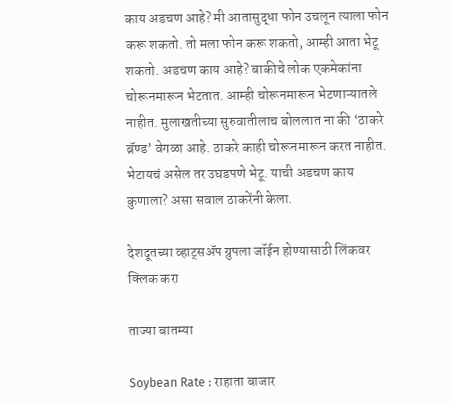काय अडचण आहे? मी आतासुद्धा फोन उचलून त्याला फोन करू शकतो. तो मला फोन करू शकतो, आम्ही आता भेटू शकतो. अडचण काय आहे? बाकीचे लोक एकमेकांना चोरूनमारून भेटतात. आम्ही चोरूनमारून भेटणाऱ्यातले नाहीत. मुलाखतीच्या सुरुवातीलाच बोललात ना की ‘ठाकरे ब्रॅण्ड’ वेगळा आहे. ठाकरे काही चोरूनमारून करत नाहीत. भेटायचं असेल तर उघडपणे भेटू. याची अडचण काय कुणाला? असा सवाल ठाकरेंनी केला.

देशदूतच्या व्हाट्सॲप ग्रुपला जॉईन होण्यासाठी लिंकवर क्लिक करा

ताज्या बातम्या

Soybean Rate : राहाता बाजार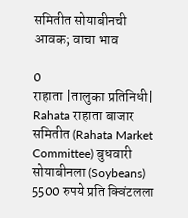समितीत सोयाबीनची आवक; वाचा भाव

0
राहाता |तालुका प्रतिनिधी| Rahata राहाता बाजार समितीत (Rahata Market Committee) बुधवारी सोयाबीनला (Soybeans) 5500 रुपये प्रति क्विंटलला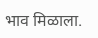भाव मिळाला.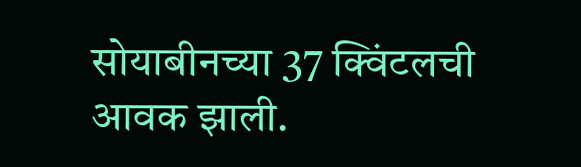सोयाबीनच्या 37 क्विंटलची आवक झाली.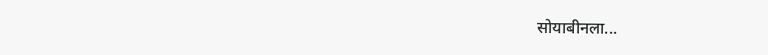सोयाबीनला...